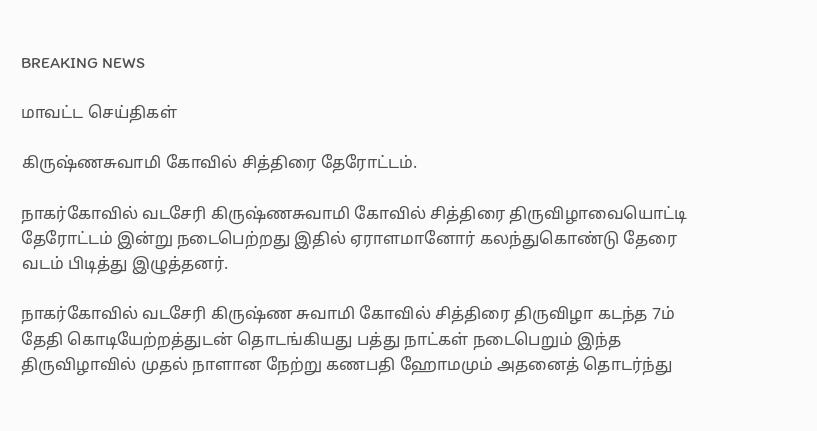BREAKING NEWS

மாவட்ட செய்திகள்

கிருஷ்ணசுவாமி கோவில் சித்திரை தேரோட்டம்.

நாகர்கோவில் வடசேரி கிருஷ்ணசுவாமி கோவில் சித்திரை திருவிழாவையொட்டி தேரோட்டம் இன்று நடைபெற்றது இதில் ஏராளமானோர் கலந்துகொண்டு தேரை வடம் பிடித்து இழுத்தனர்.

நாகர்கோவில் வடசேரி கிருஷ்ண சுவாமி கோவில் சித்திரை திருவிழா கடந்த 7ம் தேதி கொடியேற்றத்துடன் தொடங்கியது பத்து நாட்கள் நடைபெறும் இந்த திருவிழாவில் முதல் நாளான நேற்று கணபதி ஹோமமும் அதனைத் தொடர்ந்து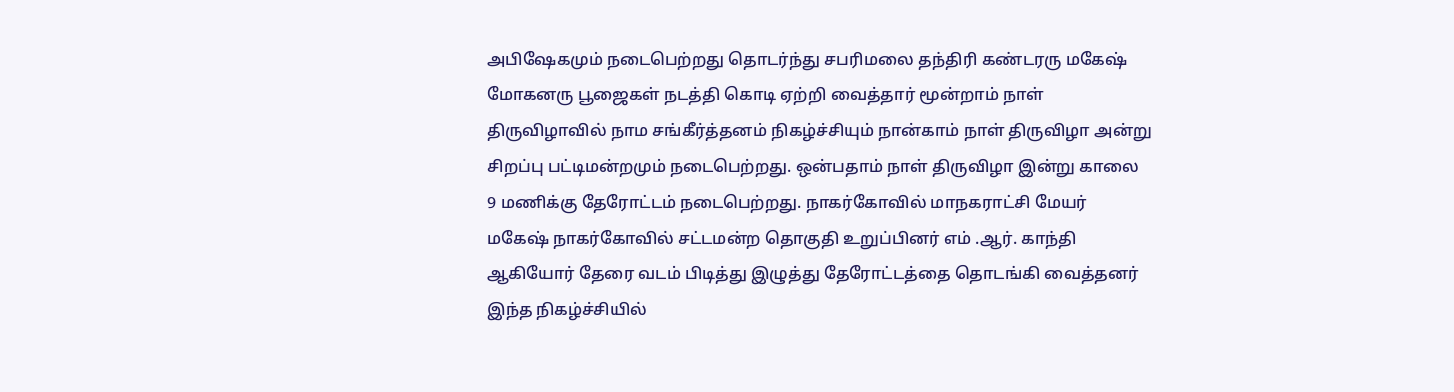அபிஷேகமும் நடைபெற்றது தொடர்ந்து சபரிமலை தந்திரி கண்டரரு மகேஷ் மோகனரு பூஜைகள் நடத்தி கொடி ஏற்றி வைத்தார் மூன்றாம் நாள் திருவிழாவில் நாம சங்கீர்த்தனம் நிகழ்ச்சியும் நான்காம் நாள் திருவிழா அன்று சிறப்பு பட்டிமன்றமும் நடைபெற்றது. ஒன்பதாம் நாள் திருவிழா இன்று காலை 9 மணிக்கு தேரோட்டம் நடைபெற்றது. நாகர்கோவில் மாநகராட்சி மேயர் மகேஷ் நாகர்கோவில் சட்டமன்ற தொகுதி உறுப்பினர் எம் .ஆர். காந்தி ஆகியோர் தேரை வடம் பிடித்து இழுத்து தேரோட்டத்தை தொடங்கி வைத்தனர் இந்த நிகழ்ச்சியில்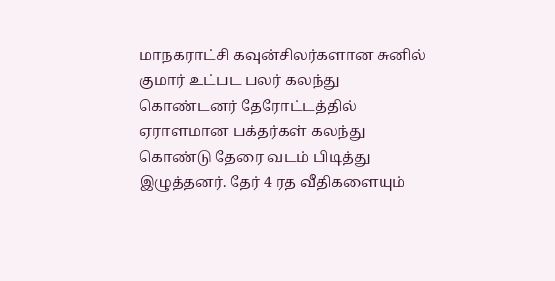மாநகராட்சி கவுன்சிலர்களான சுனில் குமார் உட்பட பலர் கலந்து கொண்டனர் தேரோட்டத்தில் ஏராளமான பக்தர்கள் கலந்து கொண்டு தேரை வடம் பிடித்து இழுத்தனர். தேர் 4 ரத வீதிகளையும்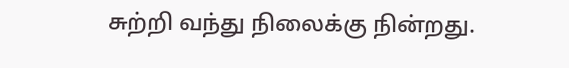சுற்றி வந்து நிலைக்கு நின்றது.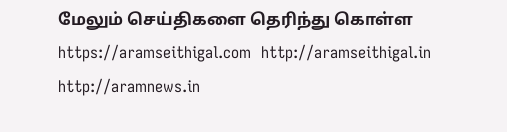மேலும் செய்திகளை தெரிந்து கொள்ள https://aramseithigal.com  http://aramseithigal.in  http://aramnews.in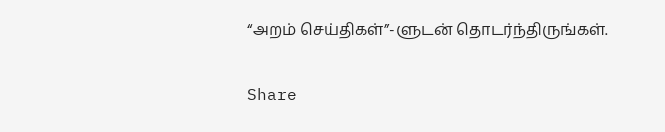“அறம் செய்திகள்”-ளுடன் தொடர்ந்திருங்கள்.

Share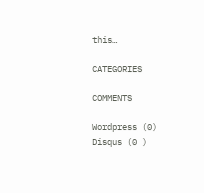this…

CATEGORIES

COMMENTS

Wordpress (0)
Disqus (0 )